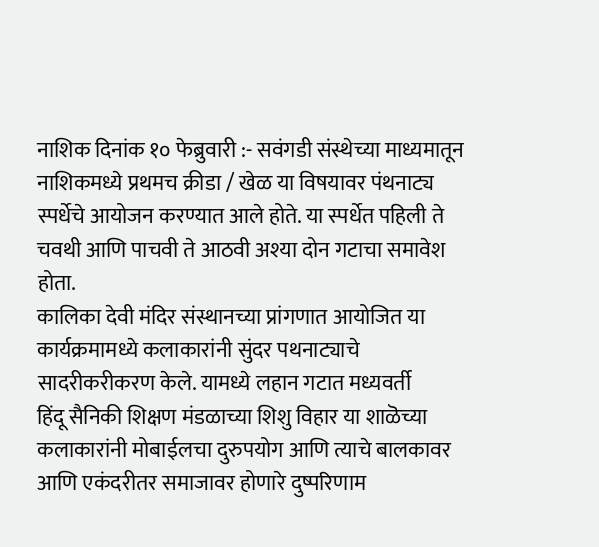नाशिक दिनांक १० फेब्रुवारी :- सवंगडी संस्थेच्या माध्यमातून नाशिकमध्ये प्रथमच क्रीडा / खेळ या विषयावर पंथनाट्य स्पर्धेचे आयोजन करण्यात आले होते. या स्पर्धेत पहिली ते चवथी आणि पाचवी ते आठवी अश्या दोन गटाचा समावेश होता.
कालिका देवी मंदिर संस्थानच्या प्रांगणात आयोजित या कार्यक्रमामध्ये कलाकारांनी सुंदर पथनाट्याचे सादरीकरीकरण केले. यामध्ये लहान गटात मध्यवर्ती
हिंदू सैनिकी शिक्षण मंडळाच्या शिशु विहार या शाळॆच्या कलाकारांनी मोबाईलचा दुरुपयोग आणि त्याचे बालकावर आणि एकंदरीतर समाजावर होणारे दुष्परिणाम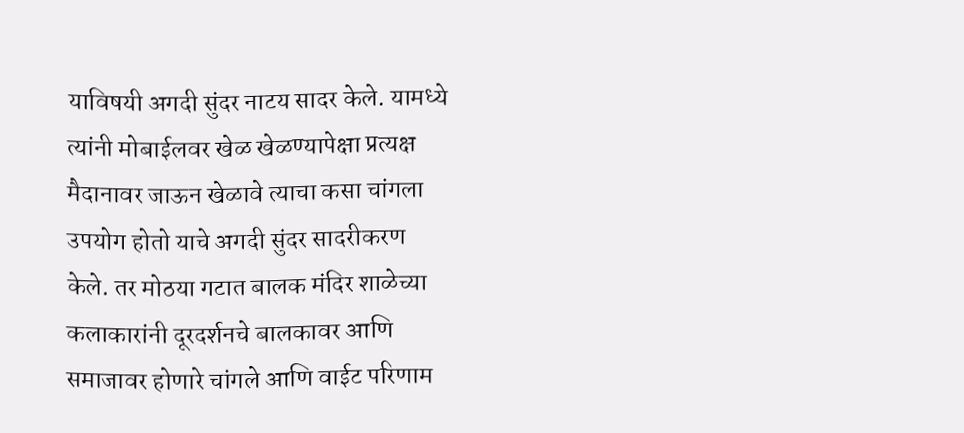याविषयी अगदी सुंदर नाटय सादर केले. यामध्ये त्यांनी मोबाईलवर खेळ खेळण्यापेक्षा प्रत्यक्ष मैदानावर जाऊन खेळावे त्याचा कसा चांगला उपयोग होतो याचे अगदी सुंदर सादरीकरण केले. तर मोठया गटात बालक मंदिर शाळेच्या कलाकारांनी दूरदर्शनचे बालकावर आणि समाजावर होणारे चांगले आणि वाईट परिणाम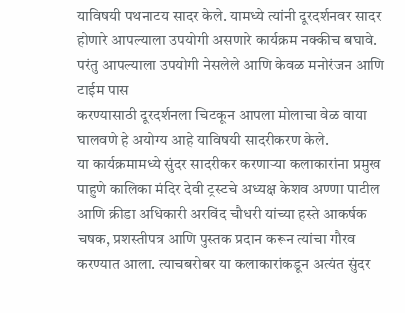याविषयी पथनाटय सादर केले. यामध्ये त्यांनी दूरदर्शनवर सादर होणारे आपल्याला उपयोगी असणारे कार्यक्रम नक्कीच बघावे. परंतु आपल्याला उपयोगी नेसलेले आणि केवळ मनोरंजन आणि टाईम पास
करण्यासाठी दूरदर्शनला चिटकून आपला मोलाचा वेळ वाया घालवणे हे अयोग्य आहे याविषयी सादरीकरण केले.
या कार्यक्रमामध्ये सुंदर सादरीकर करणाऱ्या कलाकारांना प्रमुख पाहुणे कालिका मंदिर देवी ट्रस्टचे अध्यक्ष केशव अण्णा पाटील आणि क्रीडा अधिकारी अरविंद चौधरी यांच्या हस्ते आकर्षक चषक, प्रशस्तीपत्र आणि पुस्तक प्रदान करून त्यांचा गौरव करण्यात आला. त्याचबरोबर या कलाकारांकडून अत्यंत सुंदर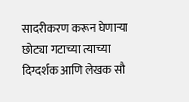सादरीकरण करून घेणाऱ्या छोट्या गटाच्या त्याच्या दिग्दर्शक आणि लेखक सौ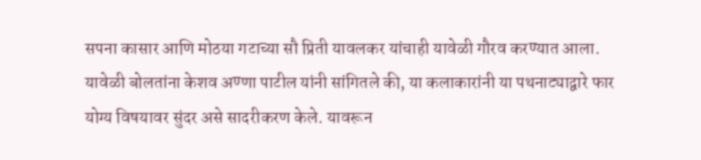सपना कासार आणि मोठया गटाच्या सौ प्रिती यावलकर यांचाही यावेळी गौरव करण्यात आला. यावेळी बोलतांना केशव अण्णा पाटील यांनी सांगितले की, या कलाकारांनी या पथनाट्याद्वारे फार योग्य विषयावर सुंदर असे सादरीकरण केले. यावरून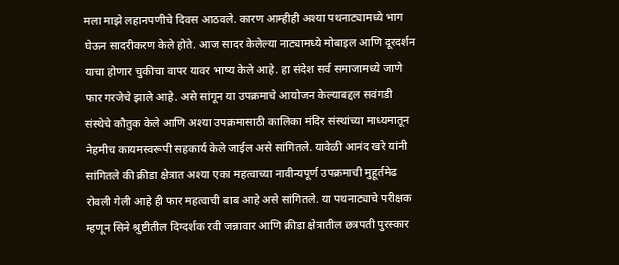मला माझे लहानपणीचे दिवस आठवले. कारण आम्हीही अश्या पथनाट्यामध्ये भाग घेऊन सादरीकरण केले होते. आज सादर केलेल्या नाट्यामध्ये मोबाइल आणि दूरदर्शन याचा होणार चुकीचा वापर यावर भाष्य केले आहे. हा संदेश सर्व समाजामध्ये जाणे फार गरजेचे झाले आहे. असे सांगून या उपक्रमाचे आयोजन केल्याबद्दल सवंगडी संस्थेचे कौतुक केले आणि अश्या उपक्रमासाठी कालिका मंदिर संस्थांच्या माध्यमातून नेहमीच कायमस्वरूपी सहकार्य केले जाईल असे सांगितले. यावेळी आनंद खरे यांनी सांगितले की क्रीडा क्षेत्रात अश्या एका महत्वाच्या नावीन्यपूर्ण उपक्रमाची मुहूर्तमेढ रोवली गेली आहे ही फार महत्वाची बाब आहे असे सांगितले. या पथनाट्याचे परीक्षक म्हणून सिने श्रुष्टीतील दिग्दर्शक रवी जन्नावार आणि क्रीडा क्षेत्रातील छत्रपती पुरस्कार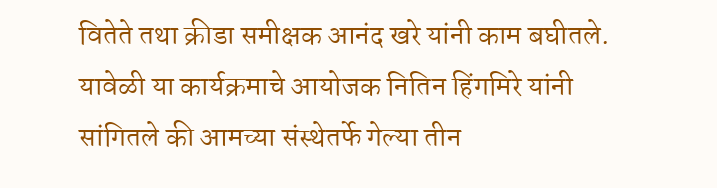वितेते तथा क्रीडा समीक्षक आनंद खरे यांनी काम बघीतले.
यावेळी या कार्यक्रमाचे आयोजक नितिन हिंगमिरे यांनी सांगितले की आमच्या संस्थेतर्फे गेल्या तीन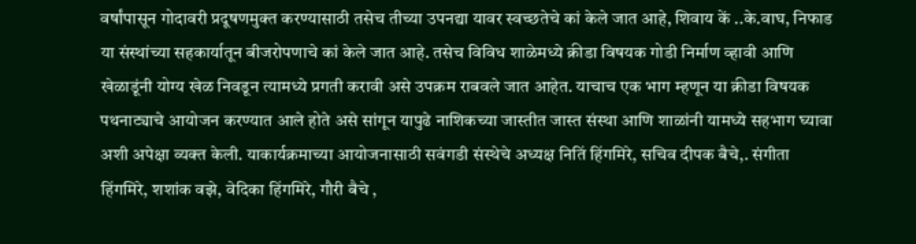वर्षांपासून गोदावरी प्रदूषणमुक्त करण्यासाठी तसेच तीच्या उपनद्या यावर स्वच्छतेचे कां केले जात आहे, शिवाय कें ..के.वाघ, निफाड या संस्थांच्या सहकार्यातून बीजरोपणाचे कां केले जात आहे. तसेच विविध शाळेमध्ये क्रीडा विषयक गोडी निर्माण व्हावी आणि खेळाडूंनी योग्य खेळ निवडून त्यामध्ये प्रगती करावी असे उपक्रम राबवले जात आहेत. याचाच एक भाग म्हणून या क्रीडा विषयक पथनाट्याचे आयोजन करण्यात आले होते असे सांगून यापुढे नाशिकच्या जास्तीत जास्त संस्था आणि शाळांनी यामध्ये सहभाग घ्यावा अशी अपेक्षा व्यक्त केली. याकार्यक्रमाच्या आयोजनासाठी सवंगडी संस्थेचे अध्यक्ष नितिं हिंगमिरे, सचिव दीपक बैचे,. संगीता हिंगमिरे, शशांक वझे, वेदिका हिंगमिरे, गौरी बैचे ,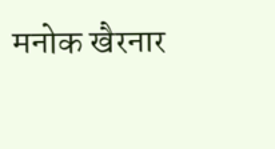मनोक खैरनार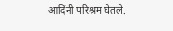आदिंनी परिश्रम घेतले.